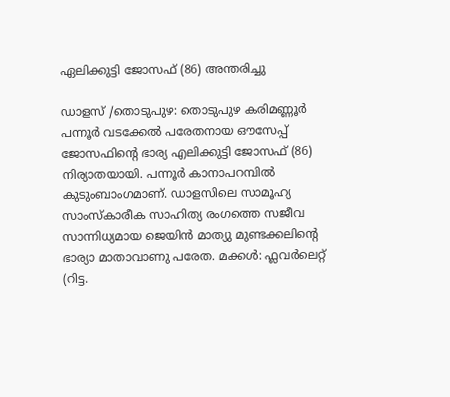ഏലിക്കുട്ടി ജോസഫ് (86) അന്തരിച്ചു

ഡാളസ് /തൊടുപുഴ: തൊടുപുഴ കരിമണ്ണൂർ പന്നൂർ വടക്കേൽ പരേതനായ ഔസേപ്പ് ജോസഫിൻ്റെ ഭാര്യ എലിക്കുട്ടി ജോസഫ് (86) നിര്യാതയായി. പന്നൂർ കാനാപറമ്പിൽ കുടുംബാംഗമാണ്. ഡാളസിലെ സാമൂഹ്യ സാംസ്കാരീക സാഹിത്യ രംഗത്തെ സജീവ സാന്നിധ്യമായ ജെയിൻ മാത്യു മുണ്ടക്കലിന്റെ ഭാര്യാ മാതാവാണു പരേത. മക്കൾ: ഫ്ലവർലെറ്റ് (റിട്ട.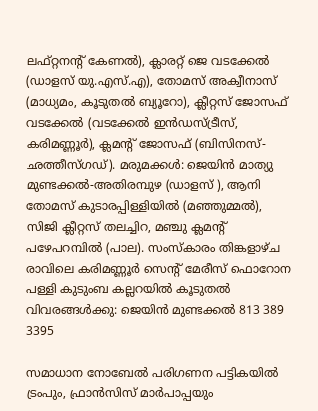ലഫ്റ്റനൻ്റ് കേണൽ), ക്ലാരറ്റ് ജെ വടക്കേൽ (ഡാളസ് യു.എസ്.എ), തോമസ് അക്വീനാസ് (മാധ്യമം, കൂടുതൽ ബ്യൂറോ), ക്ലീറ്റസ് ജോസഫ് വടക്കേല്‍ (വടക്കേൽ ഇൻഡസ്ട്രീസ്, കരിമണ്ണൂർ), ക്ലമൻ്റ് ജോസഫ് (ബിസിനസ്-ഛത്തീസ്ഗഡ്). മരുമക്കൾ: ജെയിൻ മാത്യു മുണ്ടക്കൽ-അതിരമ്പുഴ (ഡാളസ് ), ആനി തോമസ് കുടാരപ്പിള്ളിയിൽ (മഞ്ഞുമ്മൽ), സിജി ക്ലീറ്റസ് തലച്ചിറ, മഞ്ചു ക്ലമൻ്റ് പഴേപറമ്പിൽ (പാല). സംസ്കാരം തിങ്കളാഴ്ച രാവിലെ കരിമണ്ണൂർ സെൻ്റ് മേരീസ് ഫൊറോന പള്ളി കുടുംബ കല്ലറയിൽ കൂടുതൽ വിവരങ്ങൾക്കു: ജെയിൻ മുണ്ടക്കൽ 813 389 3395

സമാധാന നോബേൽ പരിഗണന പട്ടികയിൽ ട്രംപും, ഫ്രാന്‍സിസ് മാര്‍പാപ്പയും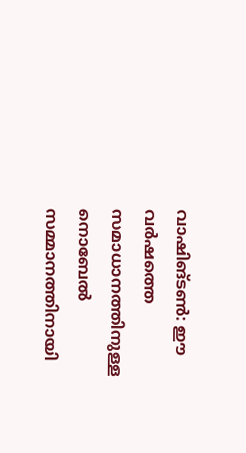വാഷിങ്ടണ്‍: ഈ വര്‍ഷത്തെ സമാധാനത്തിനുള്ള നൊബേല്‍ സമ്മാനത്തിനായി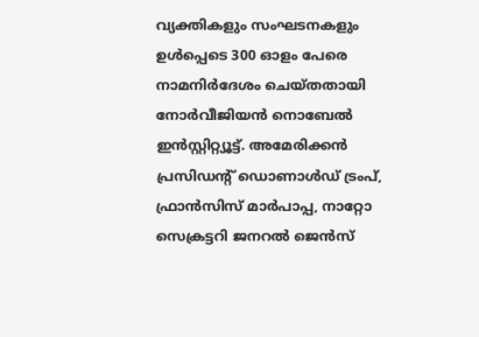വ്യക്തികളും സംഘടനകളും ഉള്‍പ്പെടെ 300 ഓളം പേരെ നാമനിര്‍ദേശം ചെയ്തതായി നോര്‍വീജിയന്‍ നൊബേല്‍ ഇന്‍സ്റ്റിറ്റ്യൂട്ട്. അമേരിക്കന്‍ പ്രസിഡന്റ് ഡൊണാള്‍ഡ് ട്രംപ്, ഫ്രാന്‍സിസ് മാര്‍പാപ്പ, നാറ്റോ സെക്രട്ടറി ജനറല്‍ ജെന്‍സ്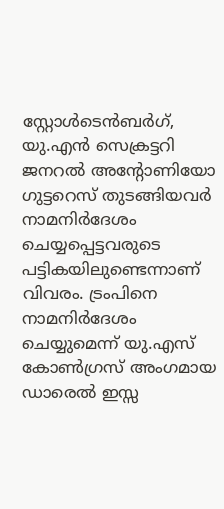സ്റ്റോള്‍ടെന്‍ബര്‍ഗ്, യു.എന്‍ സെക്രട്ടറി ജനറല്‍ അന്റോണിയോ ഗുട്ടറെസ് തുടങ്ങിയവര്‍ നാമനിര്‍ദേശം ചെയ്യപ്പെട്ടവരുടെ പട്ടികയിലുണ്ടെന്നാണ് വിവരം. ട്രംപിനെ നാമനിര്‍ദേശം ചെയ്യുമെന്ന് യു.എസ് കോണ്‍ഗ്രസ് അംഗമായ ഡാരെല്‍ ഇസ്സ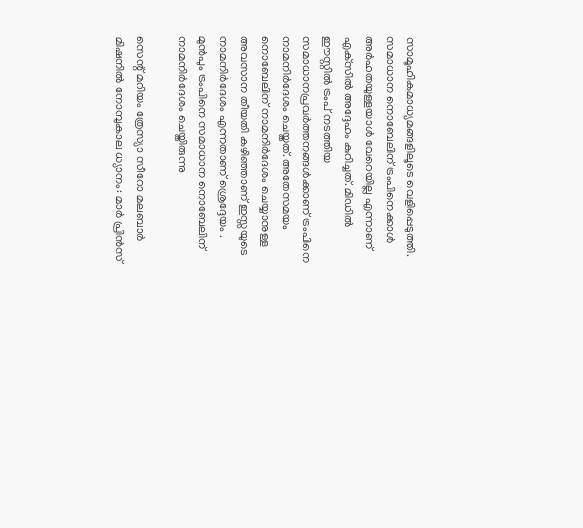സാമൂഹികമാധ്യമങ്ങളിലൂടെ വെളിപ്പെടുത്തി. സമാധാന നൊബേലിന് ട്രംപിനെക്കാള്‍ അര്‍ഹതയുള്ളയാള്‍ വേറെയില്ല എന്നാണ് എക്‌സില്‍ അദ്ദേഹം കുറിച്ചത്. മിഡില്‍ ഈസ്റ്റില്‍ ട്രംപ് നടത്തിയ സമാധാനപ്രവര്‍ത്തനങ്ങള്‍ക്കാണ് ട്രംപിനെ നാമനിര്‍ദേശം ചെയ്തത്. അതേസമയം നൊബേലിന് നാമനിര്‍ദേശം ചെയ്യാനുള്ള അവസാന തീയതി കഴിഞ്ഞാണ് ഇസ്സയുടെ നാമനിര്‍ദേശം എന്നതാണ് ശ്രെദ്ദേയം . മുന്‍പും ട്രംപിനെ സമാധാന നൊബേലിന് നാമനിര്‍ദേശം ചെയ്തിരുന്നു

സെന്റ് മറിയം ത്രേസ്യാ സീറോ മലബാർ മിഷനിൽ നോമ്പുകാല ധ്യാനം: മാർ പ്രിൻസ്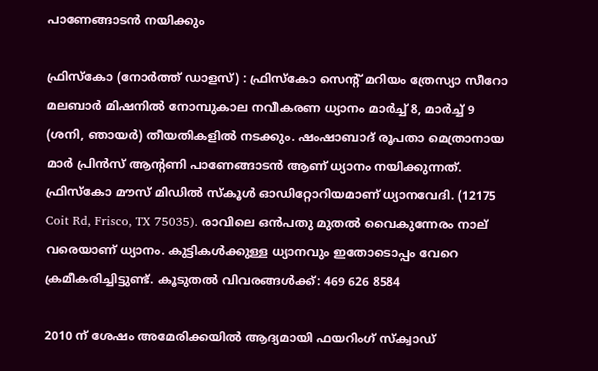പാണേങ്ങാടൻ നയിക്കും

ഫ്രിസ്കോ (നോർത്ത് ഡാളസ്) : ഫ്രിസ്കോ സെന്റ് മറിയം ത്രേസ്യാ സീറോ മലബാർ മിഷനിൽ നോമ്പുകാല നവീകരണ ധ്യാനം മാർച്ച് 8, മാർച്ച് 9 (ശനി, ഞായർ) തീയതികളിൽ നടക്കും. ഷംഷാബാദ് രൂപതാ മെത്രാനായ മാർ പ്രിൻസ് ആന്റണി പാണേങ്ങാടൻ ആണ് ധ്യാനം നയിക്കുന്നത്. ഫ്രിസ്കോ മൗസ് മിഡിൽ സ്കൂൾ ഓഡിറ്റോറിയമാണ് ധ്യാനവേദി. (12175 Coit Rd, Frisco, TX 75035). രാവിലെ ഒൻപതു മുതൽ വൈകുന്നേരം നാല് വരെയാണ് ധ്യാനം. കുട്ടികൾക്കുള്ള ധ്യാനവും ഇതോടൊപ്പം വേറെ ക്രമീകരിച്ചിട്ടുണ്ട്. കൂടുതൽ വിവരങ്ങൾക്ക്: 469 626 8584

2010 ന് ശേഷം അമേരിക്കയിൽ ആദ്യമായി ഫയറിംഗ് സ്ക്വാഡ്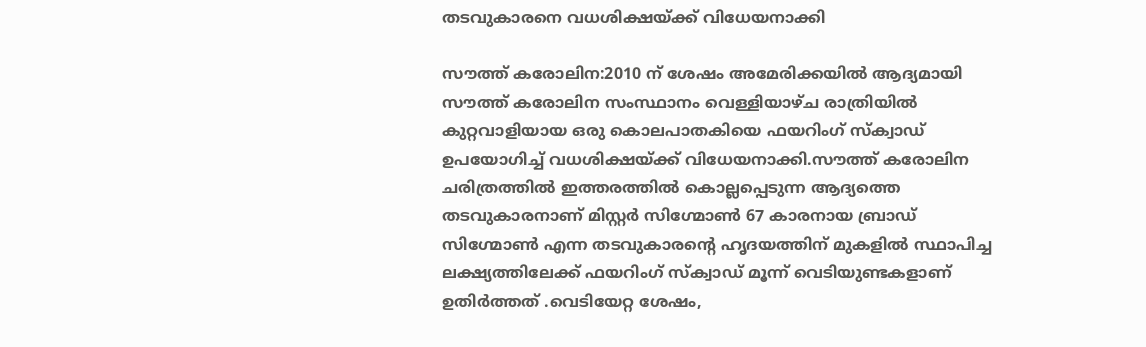തടവുകാരനെ വധശിക്ഷയ്ക്ക് വിധേയനാക്കി

സൗത്ത് കരോലിന:2010 ന് ശേഷം അമേരിക്കയിൽ ആദ്യമായി  സൗത്ത് കരോലിന സംസ്ഥാനം വെള്ളിയാഴ്ച രാത്രിയിൽ കുറ്റവാളിയായ ഒരു കൊലപാതകിയെ ഫയറിംഗ് സ്ക്വാഡ് ഉപയോഗിച്ച് വധശിക്ഷയ്ക്ക് വിധേയനാക്കി.സൗത്ത് കരോലിന ചരിത്രത്തിൽ ഇത്തരത്തിൽ കൊല്ലപ്പെടുന്ന ആദ്യത്തെ തടവുകാരനാണ് മിസ്റ്റർ സിഗ്മോൺ 67 കാരനായ ബ്രാഡ് സിഗ്മോൺ എന്ന തടവുകാരന്റെ ഹൃദയത്തിന് മുകളിൽ സ്ഥാപിച്ച ലക്ഷ്യത്തിലേക്ക് ഫയറിംഗ് സ്ക്വാഡ് മൂന്ന് വെടിയുണ്ടകളാണ് ഉതിർത്തത് .വെടിയേറ്റ ശേഷം,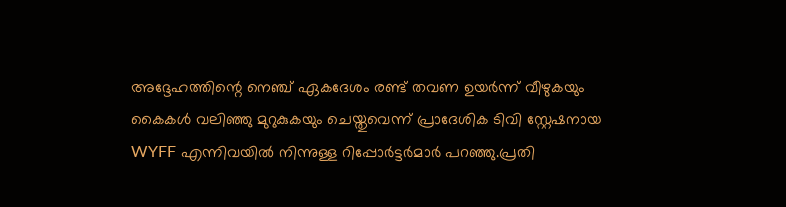അദ്ദേഹത്തിന്റെ നെഞ്ച് ഏകദേശം രണ്ട് തവണ ഉയർന്ന് വീഴുകയും കൈകൾ വലിഞ്ഞു മുറുകുകയും ചെയ്തുവെന്ന് പ്രാദേശിക ടിവി സ്റ്റേഷനായ WYFF എന്നിവയിൽ നിന്നുള്ള റിപ്പോർട്ടർമാർ പറഞ്ഞു.പ്രതി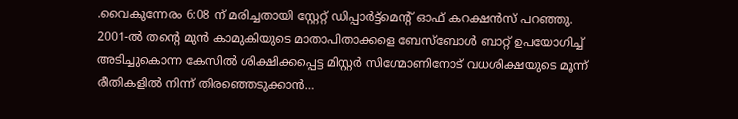.വൈകുന്നേരം 6:08 ന് മരിച്ചതായി സ്റ്റേറ്റ് ഡിപ്പാർട്ട്മെന്റ് ഓഫ് കറക്ഷൻസ് പറഞ്ഞു. 2001-ൽ തന്റെ മുൻ കാമുകിയുടെ മാതാപിതാക്കളെ ബേസ്ബോൾ ബാറ്റ് ഉപയോഗിച്ച് അടിച്ചുകൊന്ന കേസിൽ ശിക്ഷിക്കപ്പെട്ട മിസ്റ്റർ സിഗ്മോണിനോട് വധശിക്ഷയുടെ മൂന്ന് രീതികളിൽ നിന്ന് തിരഞ്ഞെടുക്കാൻ…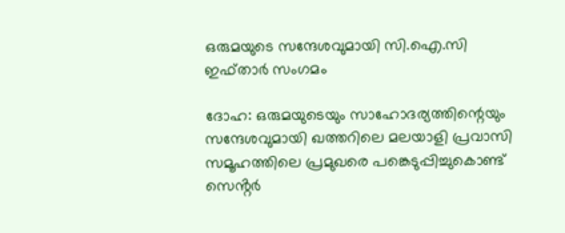ഒരുമയുടെ സന്ദേശവുമായി സി.ഐ.സി ഇഫ്താർ സംഗമം

ദോഹ: ഒരുമയുടെയും സാഹോദര്യത്തിന്റെയും സന്ദേശവുമായി ഖത്തറിലെ മലയാളി പ്രവാസി സമൂഹത്തിലെ പ്രമുഖരെ പങ്കെടുപ്പിച്ചുകൊണ്ട് സെൻ്റർ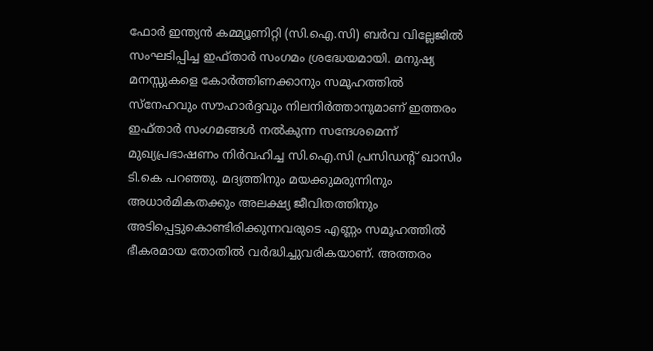ഫോർ ഇന്ത്യൻ കമ്മ്യൂണിറ്റി (സി.ഐ.സി) ബർവ വില്ലേജിൽ സംഘടിപ്പിച്ച ഇഫ്താർ സംഗമം ശ്രദ്ധേയമായി. മനുഷ്യ മനസ്സുകളെ കോർത്തിണക്കാനും സമൂഹത്തിൽ സ്നേഹവും സൗഹാർദ്ദവും നിലനിർത്താനുമാണ് ഇത്തരം ഇഫ്താർ സംഗമങ്ങൾ നൽകുന്ന സന്ദേശമെന്ന് മുഖ്യപ്രഭാഷണം നിർവഹിച്ച സി.ഐ.സി പ്രസിഡന്റ് ഖാസിം ടി.കെ പറഞ്ഞു. മദ്യത്തിനും മയക്കുമരുന്നിനും അധാർമികതക്കും അലക്ഷ്യ ജീവിതത്തിനും അടിപ്പെട്ടുകൊണ്ടിരിക്കുന്നവരുടെ എണ്ണം സമൂഹത്തിൽ ഭീകരമായ തോതിൽ വർദ്ധിച്ചുവരികയാണ്. അത്തരം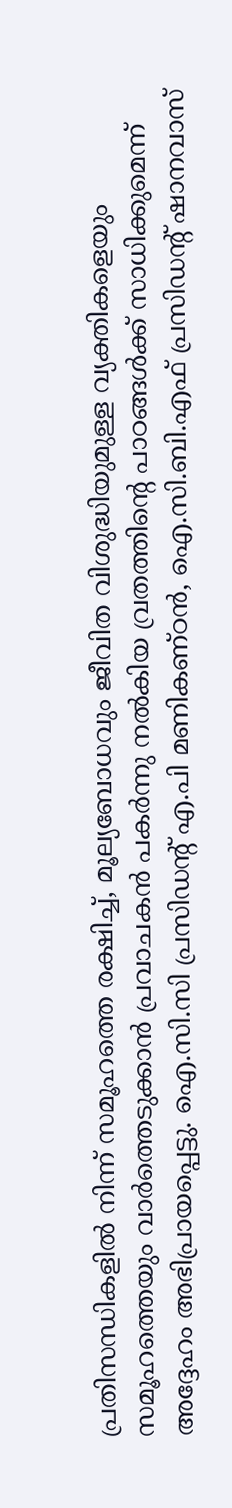പ്രതിസന്ധികളിൽ നിന്ന് സമൂഹത്തെ രക്ഷിച്ച്, മൂല്യബോധവും ജീവിത വിശുദ്ധിയുമുള്ള വ്യക്തികളെയും സമൂഹത്തെയും വാർത്തെടുക്കാൻ പ്രവാചകൻ പകർന്നു നൽകിയ വ്രതത്തിന്റെ പാഠങ്ങൾക്ക് സാധിക്കുമെന്ന് അദ്ദേഹം അഭിപ്രായപ്പെട്ടു. ഐ.സി.സി പ്രസിഡന്റ് എ.പി മണികണ്ഠൻ, ഐ.സി.ബി.എഫ് പ്രസിഡന്റ് ഷാനവാസ്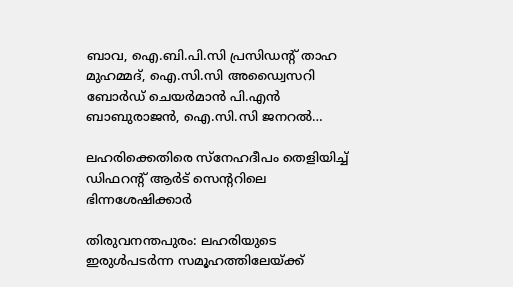ബാവ, ഐ.ബി.പി.സി പ്രസിഡന്റ് താഹ മുഹമ്മദ്, ഐ.സി.സി അഡ്വൈസറി ബോർഡ് ചെയർമാൻ പി.എൻ ബാബുരാജൻ, ഐ.സി.സി ജനറൽ…

ലഹരിക്കെതിരെ സ്നേഹദീപം തെളിയിച്ച് ഡിഫറന്റ് ആര്‍ട് സെന്ററിലെ ഭിന്നശേഷിക്കാര്‍

തിരുവനന്തപുരം: ലഹരിയുടെ ഇരുള്‍പടര്‍ന്ന സമൂഹത്തിലേയ്ക്ക്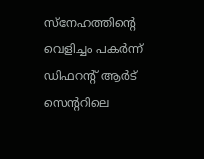സ്‌നേഹത്തിന്റെ വെളിച്ചം പകര്‍ന്ന് ഡിഫറന്റ് ആര്‍ട് സെന്ററിലെ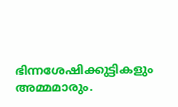ഭിന്നശേഷിക്കുട്ടികളും അമ്മമാരും.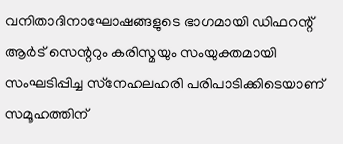വനിതാദിനാഘോഷങ്ങളുടെ ഭാഗമായി ഡിഫറന്റ് ആര്‍ട് സെന്ററും കരിസ്മയും സംയുക്തമായി സംഘടിപ്പിച്ച സ്‌നേഹലഹരി പരിപാടിക്കിടെയാണ് സമൂഹത്തിന്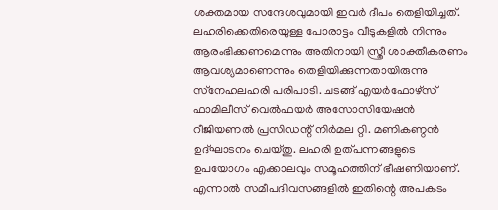ശക്തമായ സന്ദേശവുമായി ഇവര്‍ ദീപം തെളിയിച്ചത്. ലഹരിക്കെതിരെയുള്ള പോരാട്ടം വീടുകളില്‍ നിന്നും ആരംഭിക്കണമെന്നും അതിനായി സ്ത്രീ ശാക്തീകരണം ആവശ്യമാണെന്നും തെളിയിക്കുന്നതായിരുന്നു സ്‌നേഹലഹരി പരിപാടി. ചടങ്ങ് എയര്‍ഫോഴ്‌സ് ഫാമിലീസ് വെല്‍ഫയര്‍ അസോസിയേഷന്‍ റീജിയണല്‍ പ്രസിഡന്റ് നിര്‍മല റ്റി. മണികണ്ഠന്‍ ഉദ്ഘാടനം ചെയ്തു. ലഹരി ഉത്പന്നങ്ങളുടെ ഉപയോഗം എക്കാലവും സമൂഹത്തിന് ഭീഷണിയാണ്. എന്നാല്‍ സമീപദിവസങ്ങളില്‍ ഇതിന്റെ അപകടം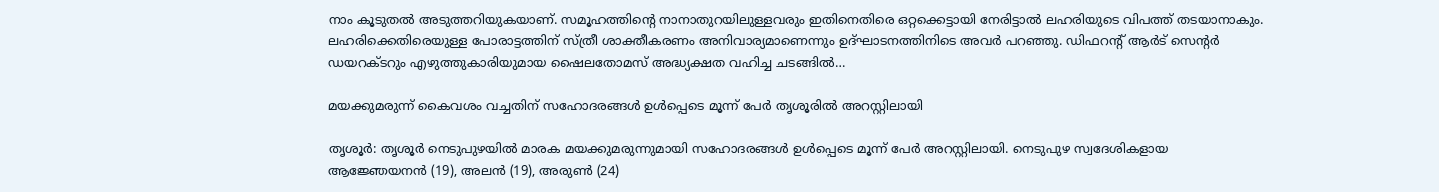നാം കൂടുതല്‍ അടുത്തറിയുകയാണ്. സമൂഹത്തിന്റെ നാനാതുറയിലുള്ളവരും ഇതിനെതിരെ ഒറ്റക്കെട്ടായി നേരിട്ടാല്‍ ലഹരിയുടെ വിപത്ത് തടയാനാകും. ലഹരിക്കെതിരെയുള്ള പോരാട്ടത്തിന് സ്ത്രീ ശാക്തീകരണം അനിവാര്യമാണെന്നും ഉദ്ഘാടനത്തിനിടെ അവര്‍ പറഞ്ഞു. ഡിഫറന്റ് ആര്‍ട് സെന്റര്‍ ഡയറക്ടറും എഴുത്തുകാരിയുമായ ഷൈലതോമസ് അദ്ധ്യക്ഷത വഹിച്ച ചടങ്ങില്‍…

മയക്കുമരുന്ന് കൈവശം വച്ചതിന് സഹോദരങ്ങൾ ഉൾപ്പെടെ മൂന്ന് പേർ തൃശൂരില്‍ അറസ്റ്റിലായി

തൃശൂർ: തൃശൂർ നെടുപുഴയിൽ മാരക മയക്കുമരുന്നുമായി സഹോദരങ്ങൾ ഉൾപ്പെടെ മൂന്ന് പേർ അറസ്റ്റിലായി. നെടുപുഴ സ്വദേശികളായ ആജ്ഞേയനന്‍ (19), അലൻ (19), അരുൺ (24)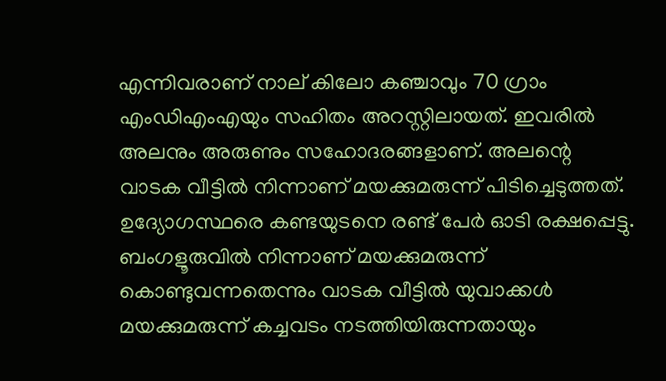എന്നിവരാണ് നാല് കിലോ കഞ്ചാവും 70 ഗ്രാം എംഡിഎംഎയും സഹിതം അറസ്റ്റിലായത്. ഇവരില്‍ അലനും അരുണും സഹോദരങ്ങളാണ്. അലന്റെ വാടക വീട്ടിൽ നിന്നാണ് മയക്കുമരുന്ന് പിടിച്ചെടുത്തത്. ഉദ്യോഗസ്ഥരെ കണ്ടയുടനെ രണ്ട് പേർ ഓടി രക്ഷപ്പെട്ടു. ബംഗളൂരുവില്‍ നിന്നാണ് മയക്കുമരുന്ന് കൊണ്ടുവന്നതെന്നും വാടക വീട്ടിൽ യുവാക്കൾ മയക്കുമരുന്ന് കച്ചവടം നടത്തിയിരുന്നതായും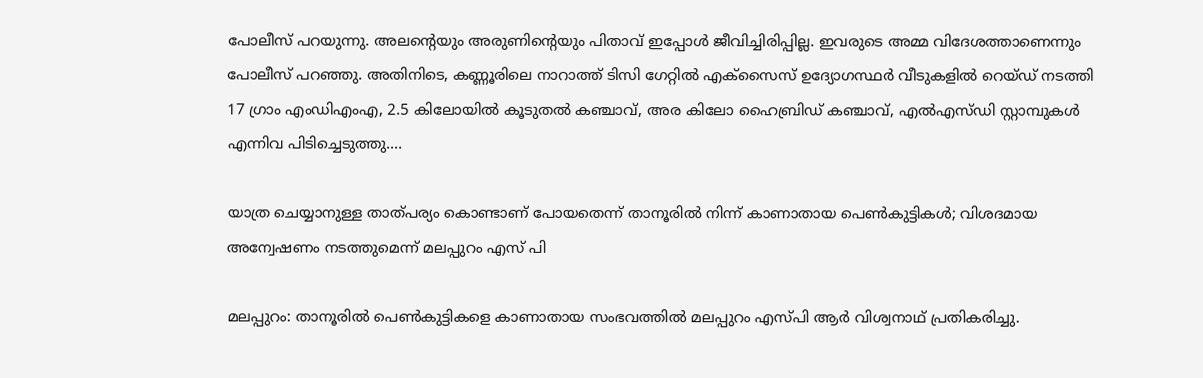പോലീസ് പറയുന്നു. അലന്റെയും അരുണിന്റെയും പിതാവ് ഇപ്പോൾ ജീവിച്ചിരിപ്പില്ല. ഇവരുടെ അമ്മ വിദേശത്താണെന്നും പോലീസ് പറഞ്ഞു. അതിനിടെ, കണ്ണൂരിലെ നാറാത്ത് ടിസി ഗേറ്റിൽ എക്സൈസ് ഉദ്യോഗസ്ഥർ വീടുകളിൽ റെയ്ഡ് നടത്തി 17 ഗ്രാം എംഡിഎംഎ, 2.5 കിലോയിൽ കൂടുതൽ കഞ്ചാവ്, അര കിലോ ഹൈബ്രിഡ് കഞ്ചാവ്, എൽഎസ്ഡി സ്റ്റാമ്പുകൾ എന്നിവ പിടിച്ചെടുത്തു.…

യാത്ര ചെയ്യാനുള്ള താത്പര്യം കൊണ്ടാണ് പോയതെന്ന് താനൂരിൽ നിന്ന് കാണാതായ പെൺകുട്ടികൾ; വിശദമായ അന്വേഷണം നടത്തുമെന്ന് മലപ്പുറം എസ് പി

മലപ്പുറം: താനൂരിൽ പെൺകുട്ടികളെ കാണാതായ സംഭവത്തിൽ മലപ്പുറം എസ്പി ആർ വിശ്വനാഥ് പ്രതികരിച്ചു.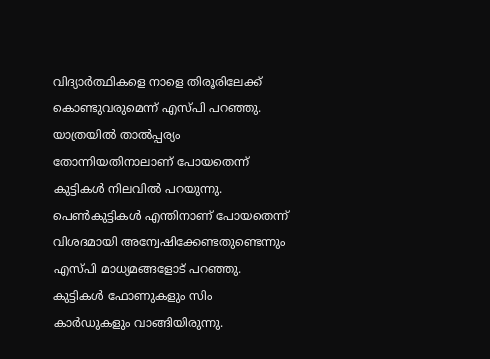വിദ്യാർത്ഥികളെ നാളെ തിരൂരിലേക്ക് കൊണ്ടുവരുമെന്ന് എസ്പി പറഞ്ഞു. യാത്രയിൽ താൽപ്പര്യം തോന്നിയതിനാലാണ് പോയതെന്ന് കുട്ടികൾ നിലവിൽ പറയുന്നു. പെൺകുട്ടികൾ എന്തിനാണ് പോയതെന്ന് വിശദമായി അന്വേഷിക്കേണ്ടതുണ്ടെന്നും എസ്പി മാധ്യമങ്ങളോട് പറഞ്ഞു. കുട്ടികൾ ഫോണുകളും സിം കാർഡുകളും വാങ്ങിയിരുന്നു.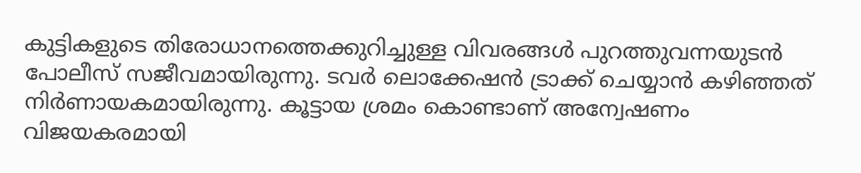കുട്ടികളുടെ തിരോധാനത്തെക്കുറിച്ചുള്ള വിവരങ്ങൾ പുറത്തുവന്നയുടൻ പോലീസ് സജീവമായിരുന്നു. ടവർ ലൊക്കേഷൻ ട്രാക്ക് ചെയ്യാൻ കഴിഞ്ഞത് നിർണായകമായിരുന്നു. കൂട്ടായ ശ്രമം കൊണ്ടാണ് അന്വേഷണം വിജയകരമായി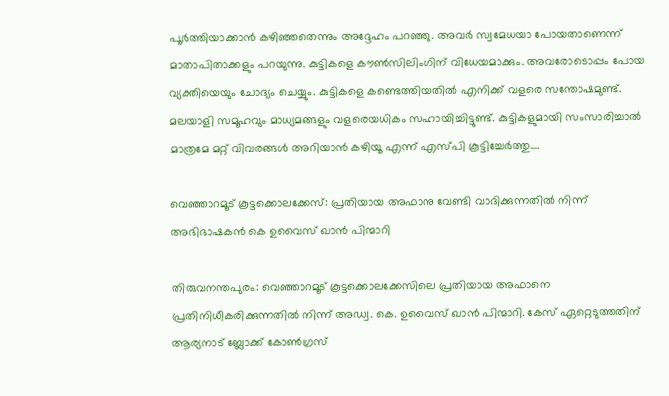പൂർത്തിയാക്കാന്‍ കഴിഞ്ഞതെന്നും അദ്ദേഹം പറഞ്ഞു. അവർ സ്വമേധയാ പോയതാണെന്ന് മാതാപിതാക്കളും പറയുന്നു. കുട്ടികളെ കൗൺസിലിംഗിന് വിധേയമാക്കും. അവരോടൊപ്പം പോയ വ്യക്തിയെയും ചോദ്യം ചെയ്യും. കുട്ടികളെ കണ്ടെത്തിയതിൽ എനിക്ക് വളരെ സന്തോഷമുണ്ട്. മലയാളി സമൂഹവും മാധ്യമങ്ങളും വളരെയധികം സഹായിച്ചിട്ടുണ്ട്. കുട്ടികളുമായി സംസാരിച്ചാൽ മാത്രമേ മറ്റ് വിവരങ്ങൾ അറിയാൻ കഴിയൂ എന്ന് എസ്പി കൂട്ടിച്ചേർത്തു.…

വെഞ്ഞാറമൂട് കൂട്ടക്കൊലക്കേസ്: പ്രതിയായ അഫാനു വേണ്ടി വാദിക്കുന്നതിൽ നിന്ന് അഭിഭാഷകൻ കെ ഉവൈസ് ഖാൻ പിന്മാറി

തിരുവനന്തപുരം: വെഞ്ഞാറമൂട് കൂട്ടക്കൊലക്കേസിലെ പ്രതിയായ അഫാനെ പ്രതിനിധീകരിക്കുന്നതിൽ നിന്ന് അഡ്വ. കെ. ഉവൈസ് ഖാൻ പിന്മാറി. കേസ് ഏറ്റെടുത്തതിന് ആര്യനാട് ബ്ലോക്ക് കോൺഗ്രസ്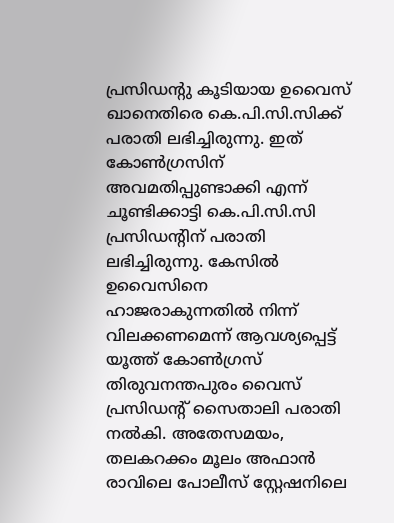പ്രസിഡന്റു കൂടിയായ ഉവൈസ് ഖാനെതിരെ കെ.പി.സി.സിക്ക് പരാതി ലഭിച്ചിരുന്നു. ഇത് കോൺഗ്രസിന് അവമതിപ്പുണ്ടാക്കി എന്ന് ചൂണ്ടിക്കാട്ടി കെ.പി.സി.സി പ്രസിഡന്റിന് പരാതി ലഭിച്ചിരുന്നു. കേസിൽ ഉവൈസിനെ ഹാജരാകുന്നതിൽ നിന്ന് വിലക്കണമെന്ന് ആവശ്യപ്പെട്ട് യൂത്ത് കോൺഗ്രസ് തിരുവനന്തപുരം വൈസ് പ്രസിഡന്റ് സൈതാലി പരാതി നൽകി. അതേസമയം, തലകറക്കം മൂലം അഫാൻ രാവിലെ പോലീസ് സ്റ്റേഷനിലെ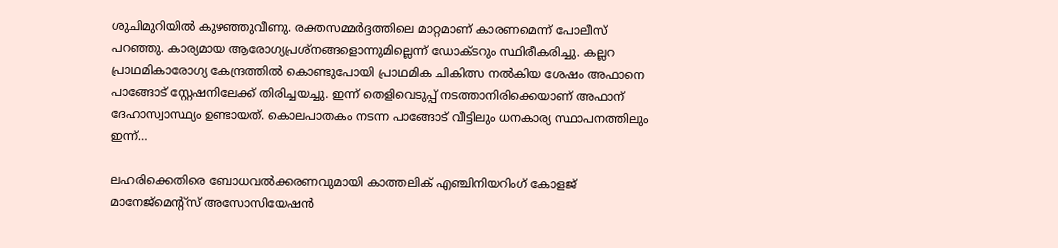ശുചിമുറിയിൽ കുഴഞ്ഞുവീണു. രക്തസമ്മർദ്ദത്തിലെ മാറ്റമാണ് കാരണമെന്ന് പോലീസ് പറഞ്ഞു. കാര്യമായ ആരോഗ്യപ്രശ്നങ്ങളൊന്നുമില്ലെന്ന് ഡോക്ടറും സ്ഥിരീകരിച്ചു. കല്ലറ പ്രാഥമികാരോഗ്യ കേന്ദ്രത്തിൽ കൊണ്ടുപോയി പ്രാഥമിക ചികിത്സ നൽകിയ ശേഷം അഫാനെ പാങ്ങോട് സ്റ്റേഷനിലേക്ക് തിരിച്ചയച്ചു. ഇന്ന് തെളിവെടുപ്പ് നടത്താനിരിക്കെയാണ് അഫാന് ദേഹാസ്വാസ്ഥ്യം ഉണ്ടായത്. കൊലപാതകം നടന്ന പാങ്ങോട് വീട്ടിലും ധനകാര്യ സ്ഥാപനത്തിലും ഇന്ന്…

ലഹരിക്കെതിരെ ബോധവല്‍ക്കരണവുമായി കാത്തലിക് എഞ്ചിനിയറിംഗ് കോളജ് മാനേജ്‌മെന്റ്‌സ് അസോസിയേഷന്‍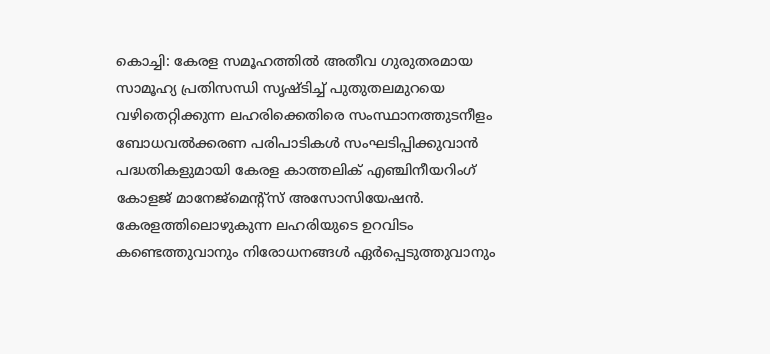കൊച്ചി: കേരള സമൂഹത്തില്‍ അതീവ ഗുരുതരമായ സാമൂഹ്യ പ്രതിസന്ധി സൃഷ്ടിച്ച് പുതുതലമുറയെ വഴിതെറ്റിക്കുന്ന ലഹരിക്കെതിരെ സംസ്ഥാനത്തുടനീളം ബോധവല്‍ക്കരണ പരിപാടികള്‍ സംഘടിപ്പിക്കുവാന്‍ പദ്ധതികളുമായി കേരള കാത്തലിക് എഞ്ചിനീയറിംഗ് കോളജ് മാനേജ്‌മെന്റ്‌സ് അസോസിയേഷന്‍. കേരളത്തിലൊഴുകുന്ന ലഹരിയുടെ ഉറവിടം കണ്ടെത്തുവാനും നിരോധനങ്ങള്‍ ഏര്‍പ്പെടുത്തുവാനും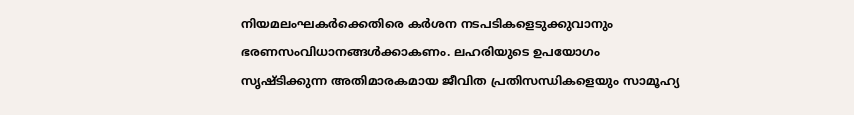നിയമലംഘകര്‍ക്കെതിരെ കര്‍ശന നടപടികളെടുക്കുവാനും ഭരണസംവിധാനങ്ങള്‍ക്കാകണം. ലഹരിയുടെ ഉപയോഗം സൃഷ്ടിക്കുന്ന അതിമാരകമായ ജീവിത പ്രതിസന്ധികളെയും സാമൂഹ്യ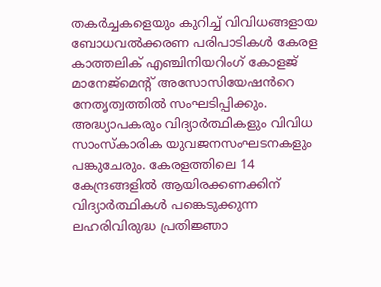തകര്‍ച്ചകളെയും കുറിച്ച് വിവിധങ്ങളായ ബോധവല്‍ക്കരണ പരിപാടികൾ കേരള കാത്തലിക് എഞ്ചിനിയറിംഗ് കോളജ് മാനേജ്‌മെന്റ് അസോസിയേഷൻറെ നേതൃത്വത്തില്‍ സംഘടിപ്പിക്കും. അദ്ധ്യാപകരും വിദ്യാര്‍ത്ഥികളും വിവിധ സാംസ്‌കാരിക യുവജനസംഘടനകളും പങ്കുചേരും. കേരളത്തിലെ 14 കേന്ദ്രങ്ങളില്‍ ആയിരക്കണക്കിന് വിദ്യാര്‍ത്ഥികള്‍ പങ്കെടുക്കുന്ന ലഹരിവിരുദ്ധ പ്രതിജ്ഞാ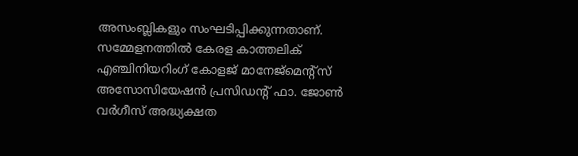അസംബ്ലികളും സംഘടിപ്പിക്കുന്നതാണ്. സമ്മേളനത്തില്‍ കേരള കാത്തലിക് എഞ്ചിനിയറിംഗ് കോളജ് മാനേജ്‌മെന്റ്‌സ് അസോസിയേഷന്‍ പ്രസിഡന്റ് ഫാ. ജോണ്‍ വര്‍ഗീസ് അദ്ധ്യക്ഷത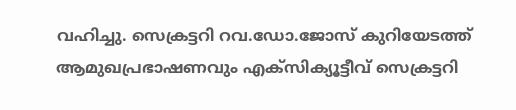വഹിച്ചു. സെക്രട്ടറി റവ.ഡോ.ജോസ് കുറിയേടത്ത് ആമുഖപ്രഭാഷണവും എക്‌സിക്യൂട്ടീവ് സെക്രട്ടറി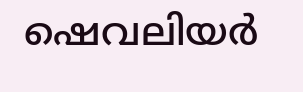ഷെവലിയര്‍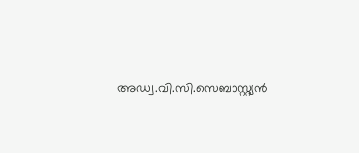അഡ്വ.വി.സി.സെബാസ്റ്റ്യന്‍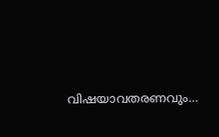വിഷയാവതരണവും…